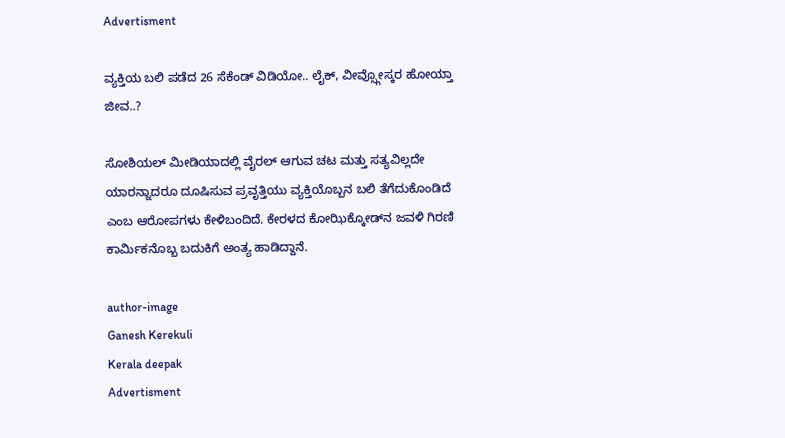Advertisment

ವ್ಯಕ್ತಿಯ ಬಲಿ ಪಡೆದ 26 ಸೆಕೆಂಡ್ ವಿಡಿಯೋ.. ಲೈಕ್, ವೀವ್ಸ್ಗೋಸ್ಕರ ಹೋಯ್ತಾ ಜೀವ..?

ಸೋಶಿಯಲ್ ಮೀಡಿಯಾದಲ್ಲಿ ವೈರಲ್ ಆಗುವ ಚಟ ಮತ್ತು ಸತ್ಯವಿಲ್ಲದೇ ಯಾರನ್ನಾದರೂ ದೂಷಿಸುವ ಪ್ರವೃತ್ತಿಯು ವ್ಯಕ್ತಿಯೊಬ್ಬನ ಬಲಿ ತೆಗೆದುಕೊಂಡಿದೆ ಎಂಬ ಆರೋಪಗಳು ಕೇಳಿಬಂದಿದೆ. ಕೇರಳದ ಕೋಝಿಕ್ಕೋಡ್‌ನ ಜವಳಿ ಗಿರಣಿ ಕಾರ್ಮಿಕನೊಬ್ಬ ಬದುಕಿಗೆ ಅಂತ್ಯ ಹಾಡಿದ್ದಾನೆ.

author-image
Ganesh Kerekuli
Kerala deepak
Advertisment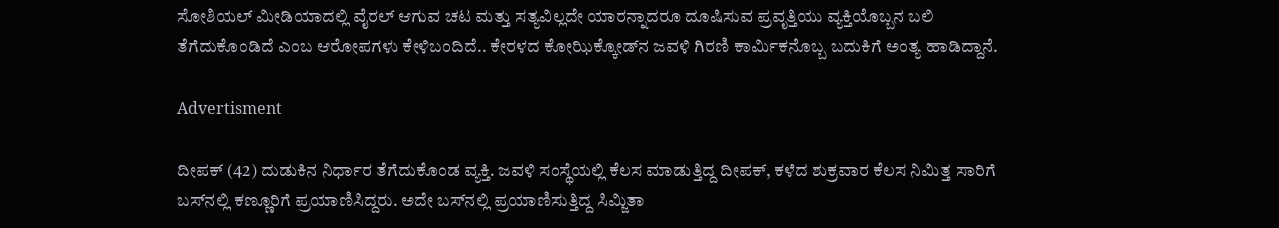ಸೋಶಿಯಲ್ ಮೀಡಿಯಾದಲ್ಲಿ ವೈರಲ್ ಆಗುವ ಚಟ ಮತ್ತು ಸತ್ಯವಿಲ್ಲದೇ ಯಾರನ್ನಾದರೂ ದೂಷಿಸುವ ಪ್ರವೃತ್ತಿಯು ವ್ಯಕ್ತಿಯೊಬ್ಬನ ಬಲಿ ತೆಗೆದುಕೊಂಡಿದೆ ಎಂಬ ಆರೋಪಗಳು ಕೇಳಿಬಂದಿದೆ.. ಕೇರಳದ ಕೋಝಿಕ್ಕೋಡ್‌ನ ಜವಳಿ ಗಿರಣಿ ಕಾರ್ಮಿಕನೊಬ್ಬ ಬದುಕಿಗೆ ಅಂತ್ಯ ಹಾಡಿದ್ದಾನೆ.

Advertisment

ದೀಪಕ್ (42) ದುಡುಕಿನ ನಿರ್ಧಾರ ತೆಗೆದುಕೊಂಡ ವ್ಯಕ್ತಿ. ಜವಳಿ ಸಂಸ್ಥೆಯಲ್ಲಿ ಕೆಲಸ ಮಾಡುತ್ತಿದ್ದ ದೀಪಕ್, ಕಳೆದ ಶುಕ್ರವಾರ ಕೆಲಸ ನಿಮಿತ್ತ ಸಾರಿಗೆ ಬಸ್‌ನಲ್ಲಿ ಕಣ್ಣೂರಿಗೆ ಪ್ರಯಾಣಿಸಿದ್ದರು. ಅದೇ ಬಸ್‌ನಲ್ಲಿ ಪ್ರಯಾಣಿಸುತ್ತಿದ್ದ ಸಿಮ್ಜಿತಾ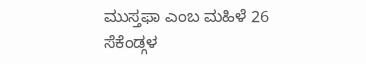ಮುಸ್ತಫಾ ಎಂಬ ಮಹಿಳೆ 26 ಸೆಕೆಂಡ್ಗಳ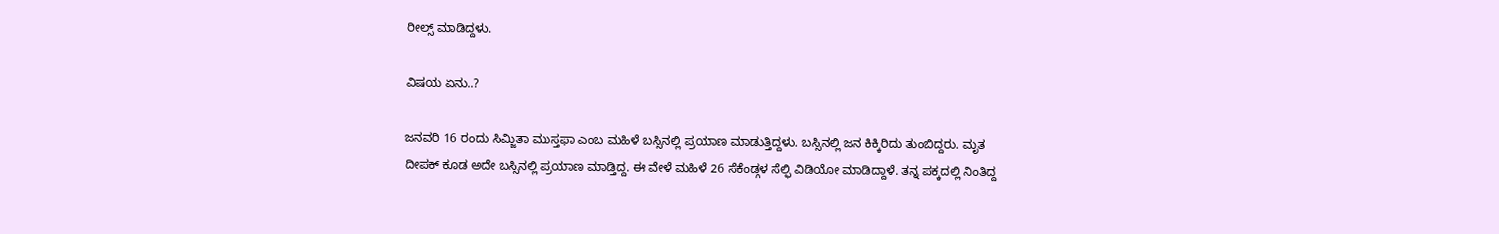ರೀಲ್ಸ್ ಮಾಡಿದ್ದಳು.

ವಿಷಯ ಏನು..?

ಜನವರಿ 16 ರಂದು ಸಿಮ್ಜಿತಾ ಮುಸ್ತಫಾ ಎಂಬ ಮಹಿಳೆ ಬಸ್ಸಿನಲ್ಲಿ ಪ್ರಯಾಣ ಮಾಡುತ್ತಿದ್ದಳು. ಬಸ್ಸಿನಲ್ಲಿ ಜನ ಕಿಕ್ಕಿರಿದು ತುಂಬಿದ್ದರು. ಮೃತ ದೀಪಕ್ ಕೂಡ ಅದೇ ಬಸ್ಸಿನಲ್ಲಿ ಪ್ರಯಾಣ ಮಾಡ್ತಿದ್ದ. ಈ ವೇಳೆ ಮಹಿಳೆ 26 ಸೆಕೆಂಡ್ಗಳ ಸೆಲ್ಫಿ ವಿಡಿಯೋ ಮಾಡಿದ್ದಾಳೆ. ತನ್ನ ಪಕ್ಕದಲ್ಲಿ ನಿಂತಿದ್ದ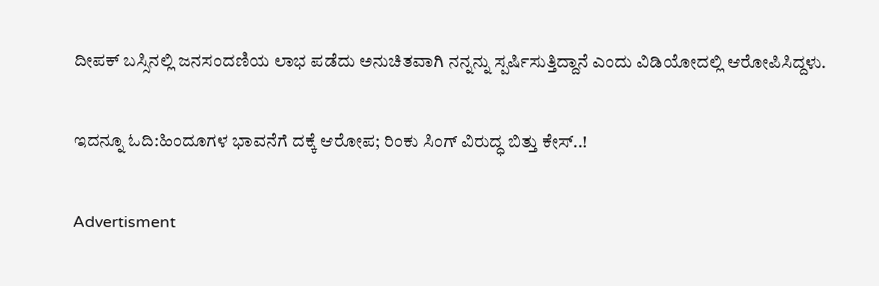ದೀಪಕ್ ಬಸ್ಸಿನಲ್ಲಿ ಜನಸಂದಣಿಯ ಲಾಭ ಪಡೆದು ಅನುಚಿತವಾಗಿ ನನ್ನನ್ನು ಸ್ಪರ್ಷಿಸುತ್ತಿದ್ದಾನೆ ಎಂದು ವಿಡಿಯೋದಲ್ಲಿ ಆರೋಪಿಸಿದ್ದಳು.

ಇದನ್ನೂ ಓದಿ:ಹಿಂದೂಗಳ ಭಾವನೆಗೆ ದಕ್ಕೆ ಆರೋಪ; ರಿಂಕು ಸಿಂಗ್ ವಿರುದ್ಧ ಬಿತ್ತು ಕೇಸ್..!

Advertisment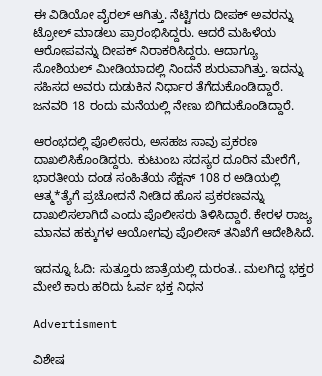ಈ ವಿಡಿಯೋ ವೈರಲ್ ಆಗಿತ್ತು. ನೆಟ್ಟಿಗರು ದೀಪಕ್ ಅವರನ್ನು ಟ್ರೋಲ್ ಮಾಡಲು ಪ್ರಾರಂಭಿಸಿದ್ದರು. ಆದರೆ ಮಹಿಳೆಯ ಆರೋಪವನ್ನು ದೀಪಕ್ ನಿರಾಕರಿಸಿದ್ದರು. ಆದಾಗ್ಯೂ ಸೋಶಿಯಲ್ ಮೀಡಿಯಾದಲ್ಲಿ ನಿಂದನೆ ಶುರುವಾಗಿತ್ತು. ಇದನ್ನು ಸಹಿಸದ ಅವರು ದುಡುಕಿನ ನಿರ್ಧಾರ ತೆಗೆದುಕೊಂಡಿದ್ದಾರೆ. ಜನವರಿ 18 ರಂದು ಮನೆಯಲ್ಲಿ ನೇಣು ಬಿಗಿದುಕೊಂಡಿದ್ದಾರೆ.

ಆರಂಭದಲ್ಲಿ ಪೊಲೀಸರು, ಅಸಹಜ ಸಾವು ಪ್ರಕರಣ ದಾಖಲಿಸಿಕೊಂಡಿದ್ದರು. ಕುಟುಂಬ ಸದಸ್ಯರ ದೂರಿನ ಮೇರೆಗೆ, ಭಾರತೀಯ ದಂಡ ಸಂಹಿತೆಯ ಸೆಕ್ಷನ್ 108 ರ ಅಡಿಯಲ್ಲಿ ಆತ್ಮ*ತ್ಯೆಗೆ ಪ್ರಚೋದನೆ ನೀಡಿದ ಹೊಸ ಪ್ರಕರಣವನ್ನು ದಾಖಲಿಸಲಾಗಿದೆ ಎಂದು ಪೊಲೀಸರು ತಿಳಿಸಿದ್ದಾರೆ. ಕೇರಳ ರಾಜ್ಯ ಮಾನವ ಹಕ್ಕುಗಳ ಆಯೋಗವು ಪೊಲೀಸ್ ತನಿಖೆಗೆ ಆದೇಶಿಸಿದೆ.

ಇದನ್ನೂ ಓದಿ: ಸುತ್ತೂರು ಜಾತ್ರೆಯಲ್ಲಿ ದುರಂತ.. ಮಲಗಿದ್ದ ಭಕ್ತರ ಮೇಲೆ ಕಾರು ಹರಿದು ಓರ್ವ ಭಕ್ತ ನಿಧನ

Advertisment

ವಿಶೇಷ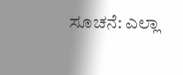ಸೂಚನೆ: ಎಲ್ಲಾ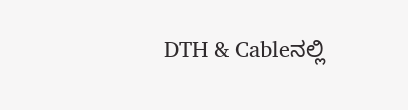DTH & Cableನಲ್ಲಿ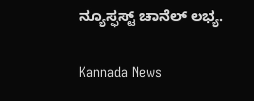ನ್ಯೂಸ್ಫಸ್ಟ್ ಚಾನೆಲ್ ಲಭ್ಯ.

Kannada News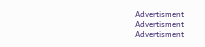Advertisment
Advertisment
Advertisment